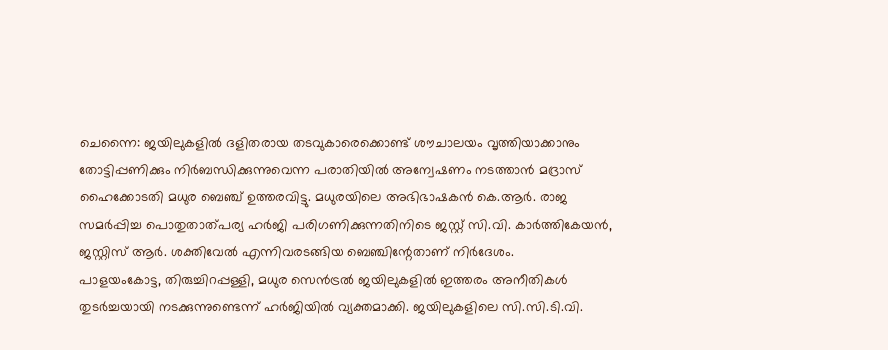ചെന്നൈ: ജയിലുകളിൽ ദളിതരായ തടവുകാരെക്കൊണ്ട് ശൗചാലയം വൃത്തിയാക്കാനും തോട്ടിപ്പണിക്കും നിർബന്ധിക്കുന്നുവെന്ന പരാതിയിൽ അന്വേഷണം നടത്താൻ മദ്രാസ് ഹൈക്കോടതി മധുര ബെഞ്ച് ഉത്തരവിട്ടു. മധുരയിലെ അഭിഭാഷകൻ കെ.ആർ. രാജ സമർപ്പിച്ച പൊതുതാത്പര്യ ഹർജി പരിഗണിക്കുന്നതിനിടെ ജസ്റ്റ് സി.വി. കാർത്തികേയൻ, ജസ്റ്റിസ് ആർ. ശക്തിവേൽ എന്നിവരടങ്ങിയ ബെഞ്ചിന്റേതാണ് നിർദേശം.
പാളയംകോട്ട, തിരുച്ചിറപ്പള്ളി, മധുര സെൻട്രൽ ജയിലുകളിൽ ഇത്തരം അനീതികൾ തുടർച്ചയായി നടക്കുന്നുണ്ടെന്ന് ഹർജിയിൽ വ്യക്തമാക്കി. ജയിലുകളിലെ സി.സി.ടി.വി.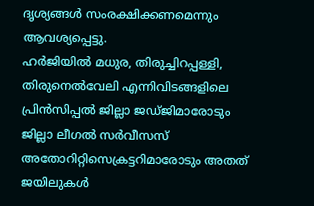ദൃശ്യങ്ങൾ സംരക്ഷിക്കണമെന്നും ആവശ്യപ്പെട്ടു.
ഹർജിയിൽ മധുര, തിരുച്ചിറപ്പള്ളി, തിരുനെൽവേലി എന്നിവിടങ്ങളിലെ പ്രിൻസിപ്പൽ ജില്ലാ ജഡ്ജിമാരോടും ജില്ലാ ലീഗൽ സർവീസസ് അതോറിറ്റിസെക്രട്ടറിമാരോടും അതത് ജയിലുകൾ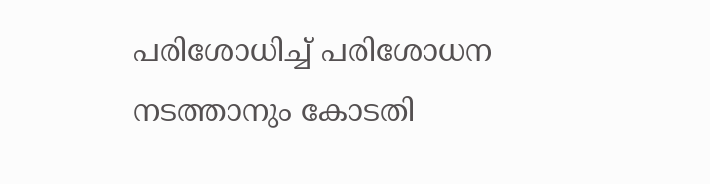പരിശോധിച്ച് പരിശോധന നടത്താനും കോടതി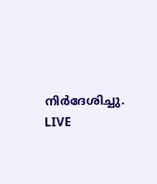നിർദേശിച്ചു.
LIVE